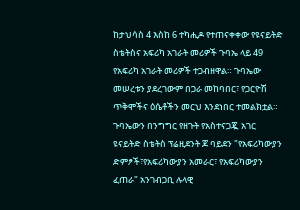ከታህሳስ 4 እስከ 6 ተካሒዶ የተጠናቀቀው የዩናይትድ ስቴትስና አፍሪካ አገራት መሪዎች ጉባኤ ላይ 49 የአፍሪካ አገራት መሪዎች ተጋብዘዋል። ጉባኤው መሠረቱን ያደረገውም በጋራ መከባበር፣ የጋርዮሽ ጥቅሞችና ዕሴቶችን መርህ እንደነበር ተመልክቷል።
ጉባኤውን በንግግር የዘጉት የአስተናጋጇ አገር ዩናይትድ ስቴትስ ፕሬዚደንት ጆ ባይደን "የአፍሪካውያን ድምፆች፣የአፍሪካውያን አመራር፣ የአፍሪካውያን ፈጠራ" አንገብጋቢ ሉላዊ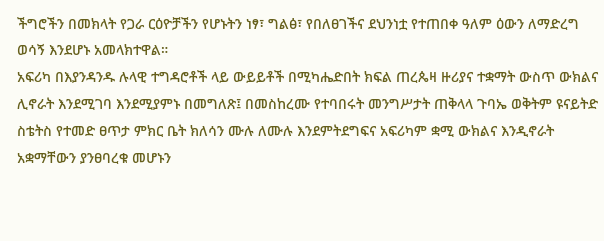ችግሮችን በመክላት የጋራ ርዕዮቻችን የሆኑትን ነፃ፣ ግልፅ፣ የበለፀገችና ደህንነቷ የተጠበቀ ዓለም ዕውን ለማድረግ ወሳኝ እንደሆኑ አመላክተዋል።
አፍሪካ በእያንዳንዱ ሉላዊ ተግዳሮቶች ላይ ውይይቶች በሚካሔድበት ክፍል ጠረጴዛ ዙሪያና ተቋማት ውስጥ ውክልና ሊኖራት እንደሚገባ እንደሚያምኑ በመግለጽ፤ በመስከረሙ የተባበሩት መንግሥታት ጠቅላላ ጉባኤ ወቅትም ዩናይትድ ስቴትስ የተመድ ፀጥታ ምክር ቤት ክለሳን ሙሉ ለሙሉ እንደምትደግፍና አፍሪካም ቋሚ ውክልና እንዲኖራት አቋማቸውን ያንፀባረቁ መሆኑን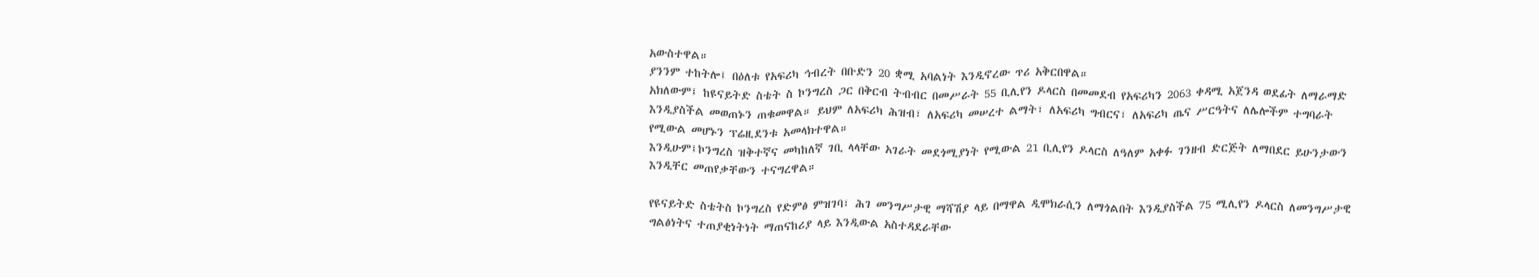አውስተዋል።
ያንንም ተከትሎ፤ በዕለቱ የአፍሪካ ኅብረት በቡድን 20 ቋሚ አባልነት እንዲኖረው ጥሪ አቅርበዋል።
አክለውም፤ ከዩናይትድ ስቴት ስ ኮንግረስ ጋር በቅርብ ትብብር በመሥራት 55 ቢሊየን ዶላርስ በመመደብ የአፍሪካን 2063 ቀዳሚ አጀንዳ ወደፊት ለማራማድ እንዲያስችል መወጠኑን ጠቁመዋል። ይህም ለአፍሪካ ሕዝብ፣ ለአፍሪካ መሠረተ ልማት፣ ለአፍሪካ ግብርና፣ ለአፍሪካ ጤና ሥርዓትና ለሌሎችም ተግባራት የሚውል መሆኑን ፕሬዚደንቱ አመላክተዋል።
እንዲሁም፤ኮንግረስ ዝቅተኛና መካከለኛ ገቢ ላላቸው አገራት መደጎሚያነት የሚውል 21 ቢሊየን ዶላርስ ለዓለም አቀፉ ገንዘብ ድርጅት ለማበደር ይሁንታውን እንዲቸር መጠየቃቸውን ተናግረዋል።

የዩናይትድ ስቴትስ ኮንግረስ የድምፅ ምዝገባ፣ ሕገ መንግሥታዊ ማሻሽያ ላይ በማዋል ዲሞክራሲን ለማጎልበት እንዲያስችል 75 ሚሊየን ዶላርስ ለመንግሥታዊ ግልፅነትና ተጠያቂነትነት ማጠናከሪያ ላይ እንዲውል አስተዳደራቸው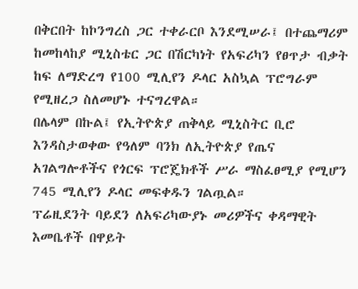በቅርበት ከኮንግረስ ጋር ተቀራርቦ እንደሚሠራ፤ በተጨማሪም ከመከላከያ ሚኒስቴር ጋር በሽርካነት የአፍሪካን የፀጥታ ብቃት ከፍ ለማድረግ የ100 ሚሊየን ዶላር አስኳል ፕሮግራም የሚዘረጋ ስለመሆኑ ተናግረዋል።
በሌላም በኩል፤ የኢትዮጵያ ጠቅላይ ሚኒስትር ቢሮ እንዳስታወቀው የዓለም ባንክ ለኢትዮጵያ የጤና አገልግሎቶችና የጎርፍ ፕሮጄክቶች ሥራ ማስፈፀሚያ የሚሆን 745 ሚሊየን ዶላር መፍቀዱን ገልጧል።
ፕሬዚደንት ባይደን ለአፍሪካውያኑ መሪዎችና ቀዳማዊት እመቤቶች በዋይት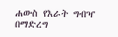ሐውስ የእራት ግብዣ በማድረግ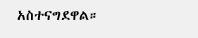አስተናግደዋል።